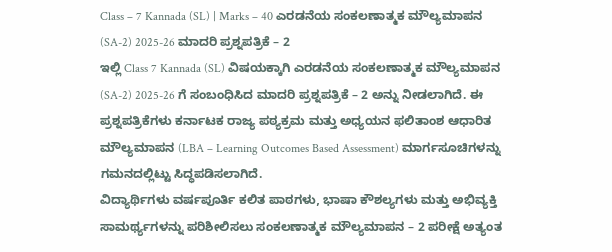Class – 7 Kannada (SL) | Marks – 40 ಎರಡನೆಯ ಸಂಕಲಣಾತ್ಮಕ ಮೌಲ್ಯಮಾಪನ (SA-2) 2025-26 ಮಾದರಿ ಪ್ರಶ್ನಪತ್ರಿಕೆ – 2
ಇಲ್ಲಿ Class 7 Kannada (SL) ವಿಷಯಕ್ಕಾಗಿ ಎರಡನೆಯ ಸಂಕಲಣಾತ್ಮಕ ಮೌಲ್ಯಮಾಪನ (SA-2) 2025-26 ಗೆ ಸಂಬಂಧಿಸಿದ ಮಾದರಿ ಪ್ರಶ್ನಪತ್ರಿಕೆ – 2 ಅನ್ನು ನೀಡಲಾಗಿದೆ. ಈ ಪ್ರಶ್ನಪತ್ರಿಕೆಗಳು ಕರ್ನಾಟಕ ರಾಜ್ಯ ಪಠ್ಯಕ್ರಮ ಮತ್ತು ಅಧ್ಯಯನ ಫಲಿತಾಂಶ ಆಧಾರಿತ ಮೌಲ್ಯಮಾಪನ (LBA – Learning Outcomes Based Assessment) ಮಾರ್ಗಸೂಚಿಗಳನ್ನು ಗಮನದಲ್ಲಿಟ್ಟು ಸಿದ್ಧಪಡಿಸಲಾಗಿದೆ.
ವಿದ್ಯಾರ್ಥಿಗಳು ವರ್ಷಪೂರ್ತಿ ಕಲಿತ ಪಾಠಗಳು, ಭಾಷಾ ಕೌಶಲ್ಯಗಳು ಮತ್ತು ಅಭಿವ್ಯಕ್ತಿ ಸಾಮರ್ಥ್ಯಗಳನ್ನು ಪರಿಶೀಲಿಸಲು ಸಂಕಲಣಾತ್ಮಕ ಮೌಲ್ಯಮಾಪನ – 2 ಪರೀಕ್ಷೆ ಅತ್ಯಂತ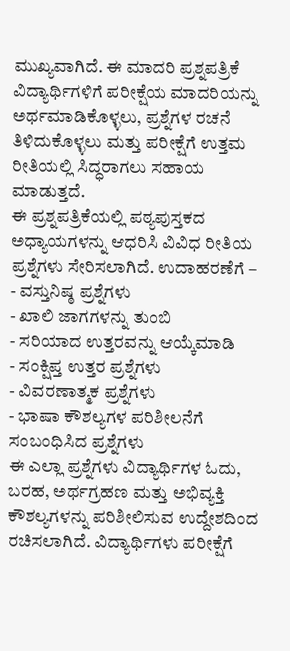ಮುಖ್ಯವಾಗಿದೆ. ಈ ಮಾದರಿ ಪ್ರಶ್ನಪತ್ರಿಕೆ ವಿದ್ಯಾರ್ಥಿಗಳಿಗೆ ಪರೀಕ್ಷೆಯ ಮಾದರಿಯನ್ನು ಅರ್ಥಮಾಡಿಕೊಳ್ಳಲು, ಪ್ರಶ್ನೆಗಳ ರಚನೆ ತಿಳಿದುಕೊಳ್ಳಲು ಮತ್ತು ಪರೀಕ್ಷೆಗೆ ಉತ್ತಮ ರೀತಿಯಲ್ಲಿ ಸಿದ್ಧರಾಗಲು ಸಹಾಯ ಮಾಡುತ್ತದೆ.
ಈ ಪ್ರಶ್ನಪತ್ರಿಕೆಯಲ್ಲಿ ಪಠ್ಯಪುಸ್ತಕದ ಅಧ್ಯಾಯಗಳನ್ನು ಆಧರಿಸಿ ವಿವಿಧ ರೀತಿಯ ಪ್ರಶ್ನೆಗಳು ಸೇರಿಸಲಾಗಿದೆ. ಉದಾಹರಣೆಗೆ –
- ವಸ್ತುನಿಷ್ಠ ಪ್ರಶ್ನೆಗಳು
- ಖಾಲಿ ಜಾಗಗಳನ್ನು ತುಂಬಿ
- ಸರಿಯಾದ ಉತ್ತರವನ್ನು ಆಯ್ಕೆಮಾಡಿ
- ಸಂಕ್ಷಿಪ್ತ ಉತ್ತರ ಪ್ರಶ್ನೆಗಳು
- ವಿವರಣಾತ್ಮಕ ಪ್ರಶ್ನೆಗಳು
- ಭಾಷಾ ಕೌಶಲ್ಯಗಳ ಪರಿಶೀಲನೆಗೆ ಸಂಬಂಧಿಸಿದ ಪ್ರಶ್ನೆಗಳು
ಈ ಎಲ್ಲಾ ಪ್ರಶ್ನೆಗಳು ವಿದ್ಯಾರ್ಥಿಗಳ ಓದು, ಬರಹ, ಅರ್ಥಗ್ರಹಣ ಮತ್ತು ಅಭಿವ್ಯಕ್ತಿ ಕೌಶಲ್ಯಗಳನ್ನು ಪರಿಶೀಲಿಸುವ ಉದ್ದೇಶದಿಂದ ರಚಿಸಲಾಗಿದೆ. ವಿದ್ಯಾರ್ಥಿಗಳು ಪರೀಕ್ಷೆಗೆ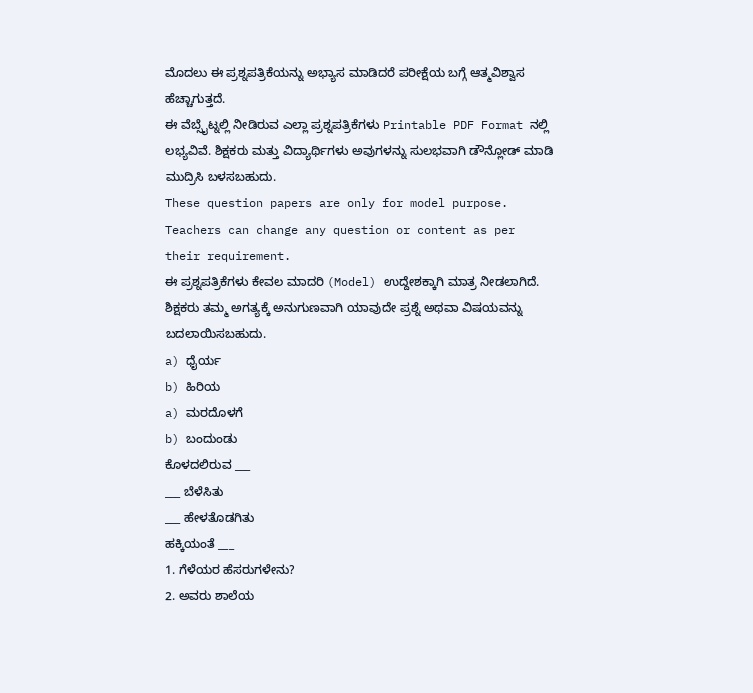ಮೊದಲು ಈ ಪ್ರಶ್ನಪತ್ರಿಕೆಯನ್ನು ಅಭ್ಯಾಸ ಮಾಡಿದರೆ ಪರೀಕ್ಷೆಯ ಬಗ್ಗೆ ಆತ್ಮವಿಶ್ವಾಸ ಹೆಚ್ಚಾಗುತ್ತದೆ.
ಈ ವೆಬ್ಸೈಟ್ನಲ್ಲಿ ನೀಡಿರುವ ಎಲ್ಲಾ ಪ್ರಶ್ನಪತ್ರಿಕೆಗಳು Printable PDF Format ನಲ್ಲಿ ಲಭ್ಯವಿವೆ. ಶಿಕ್ಷಕರು ಮತ್ತು ವಿದ್ಯಾರ್ಥಿಗಳು ಅವುಗಳನ್ನು ಸುಲಭವಾಗಿ ಡೌನ್ಲೋಡ್ ಮಾಡಿ ಮುದ್ರಿಸಿ ಬಳಸಬಹುದು.
These question papers are only for model purpose. Teachers can change any question or content as per their requirement.
ಈ ಪ್ರಶ್ನಪತ್ರಿಕೆಗಳು ಕೇವಲ ಮಾದರಿ (Model) ಉದ್ದೇಶಕ್ಕಾಗಿ ಮಾತ್ರ ನೀಡಲಾಗಿದೆ. ಶಿಕ್ಷಕರು ತಮ್ಮ ಅಗತ್ಯಕ್ಕೆ ಅನುಗುಣವಾಗಿ ಯಾವುದೇ ಪ್ರಶ್ನೆ ಅಥವಾ ವಿಷಯವನ್ನು ಬದಲಾಯಿಸಬಹುದು.
a) ಧೈರ್ಯ
b) ಹಿರಿಯ
a) ಮರದೊಳಗೆ
b) ಬಂದುಂಡು
ಕೊಳದಲಿರುವ ___
___ ಬೆಳೆಸಿತು
___ ಹೇಳತೊಡಗಿತು
ಹಕ್ಕಿಯಂತೆ ___
1. ಗೆಳೆಯರ ಹೆಸರುಗಳೇನು?
2. ಅವರು ಶಾಲೆಯ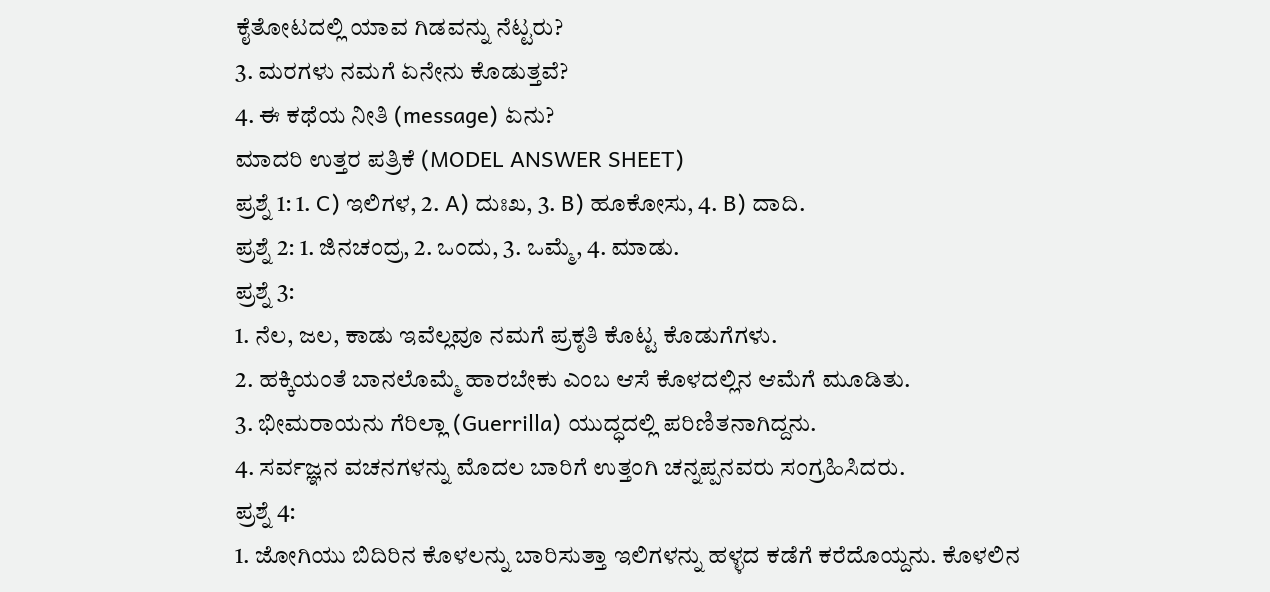ಕೈತೋಟದಲ್ಲಿ ಯಾವ ಗಿಡವನ್ನು ನೆಟ್ಟರು?
3. ಮರಗಳು ನಮಗೆ ಏನೇನು ಕೊಡುತ್ತವೆ?
4. ಈ ಕಥೆಯ ನೀತಿ (message) ಏನು?
ಮಾದರಿ ಉತ್ತರ ಪತ್ರಿಕೆ (MODEL ANSWER SHEET)
ಪ್ರಶ್ನೆ 1: 1. C) ಇಲಿಗಳ, 2. A) ದುಃಖ, 3. B) ಹೂಕೋಸು, 4. B) ದಾದಿ.
ಪ್ರಶ್ನೆ 2: 1. ಜಿನಚಂದ್ರ, 2. ಒಂದು, 3. ಒಮ್ಮೆ, 4. ಮಾಡು.
ಪ್ರಶ್ನೆ 3:
1. ನೆಲ, ಜಲ, ಕಾಡು ಇವೆಲ್ಲವೂ ನಮಗೆ ಪ್ರಕೃತಿ ಕೊಟ್ಟ ಕೊಡುಗೆಗಳು.
2. ಹಕ್ಕಿಯಂತೆ ಬಾನಲೊಮ್ಮೆ ಹಾರಬೇಕು ಎಂಬ ಆಸೆ ಕೊಳದಲ್ಲಿನ ಆಮೆಗೆ ಮೂಡಿತು.
3. ಭೀಮರಾಯನು ಗೆರಿಲ್ಲಾ (Guerrilla) ಯುದ್ಧದಲ್ಲಿ ಪರಿಣಿತನಾಗಿದ್ದನು.
4. ಸರ್ವಜ್ಞನ ವಚನಗಳನ್ನು ಮೊದಲ ಬಾರಿಗೆ ಉತ್ತಂಗಿ ಚನ್ನಪ್ಪನವರು ಸಂಗ್ರಹಿಸಿದರು.
ಪ್ರಶ್ನೆ 4:
1. ಜೋಗಿಯು ಬಿದಿರಿನ ಕೊಳಲನ್ನು ಬಾರಿಸುತ್ತಾ ಇಲಿಗಳನ್ನು ಹಳ್ಳದ ಕಡೆಗೆ ಕರೆದೊಯ್ದನು. ಕೊಳಲಿನ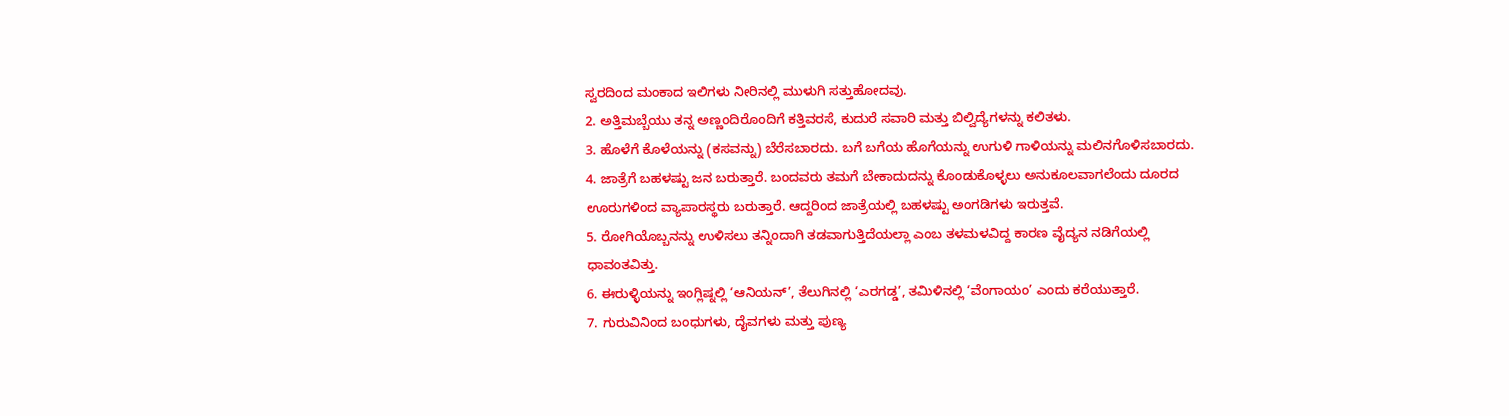ಸ್ವರದಿಂದ ಮಂಕಾದ ಇಲಿಗಳು ನೀರಿನಲ್ಲಿ ಮುಳುಗಿ ಸತ್ತುಹೋದವು.
2. ಅತ್ತಿಮಬ್ಬೆಯು ತನ್ನ ಅಣ್ಣಂದಿರೊಂದಿಗೆ ಕತ್ತಿವರಸೆ, ಕುದುರೆ ಸವಾರಿ ಮತ್ತು ಬಿಲ್ವಿದ್ಯೆಗಳನ್ನು ಕಲಿತಳು.
3. ಹೊಳೆಗೆ ಕೊಳೆಯನ್ನು (ಕಸವನ್ನು) ಬೆರೆಸಬಾರದು. ಬಗೆ ಬಗೆಯ ಹೊಗೆಯನ್ನು ಉಗುಳಿ ಗಾಳಿಯನ್ನು ಮಲಿನಗೊಳಿಸಬಾರದು.
4. ಜಾತ್ರೆಗೆ ಬಹಳಷ್ಟು ಜನ ಬರುತ್ತಾರೆ. ಬಂದವರು ತಮಗೆ ಬೇಕಾದುದನ್ನು ಕೊಂಡುಕೊಳ್ಳಲು ಅನುಕೂಲವಾಗಲೆಂದು ದೂರದ ಊರುಗಳಿಂದ ವ್ಯಾಪಾರಸ್ಥರು ಬರುತ್ತಾರೆ. ಆದ್ದರಿಂದ ಜಾತ್ರೆಯಲ್ಲಿ ಬಹಳಷ್ಟು ಅಂಗಡಿಗಳು ಇರುತ್ತವೆ.
5. ರೋಗಿಯೊಬ್ಬನನ್ನು ಉಳಿಸಲು ತನ್ನಿಂದಾಗಿ ತಡವಾಗುತ್ತಿದೆಯಲ್ಲಾ ಎಂಬ ತಳಮಳವಿದ್ದ ಕಾರಣ ವೈದ್ಯನ ನಡಿಗೆಯಲ್ಲಿ ಧಾವಂತವಿತ್ತು.
6. ಈರುಳ್ಳಿಯನ್ನು ಇಂಗ್ಲಿಷ್ನಲ್ಲಿ ‘ಆನಿಯನ್’, ತೆಲುಗಿನಲ್ಲಿ ‘ಎರಗಡ್ಡ’, ತಮಿಳಿನಲ್ಲಿ ‘ವೆಂಗಾಯಂ’ ಎಂದು ಕರೆಯುತ್ತಾರೆ.
7. ಗುರುವಿನಿಂದ ಬಂಧುಗಳು, ದೈವಗಳು ಮತ್ತು ಪುಣ್ಯ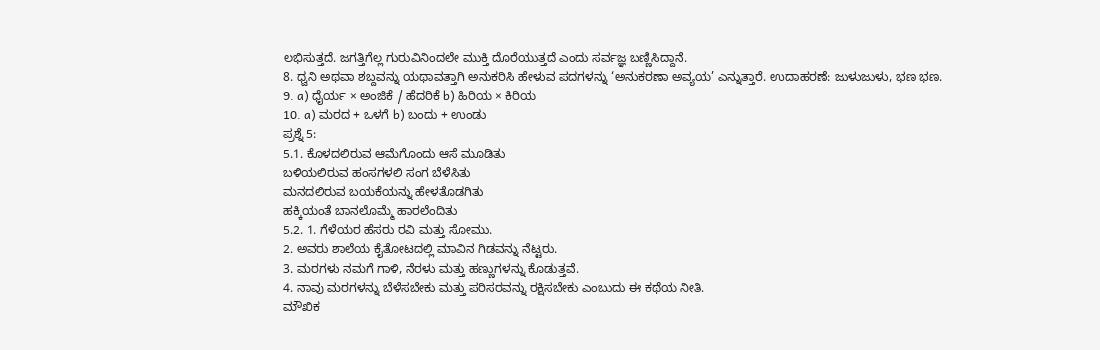ಲಭಿಸುತ್ತದೆ. ಜಗತ್ತಿಗೆಲ್ಲ ಗುರುವಿನಿಂದಲೇ ಮುಕ್ತಿ ದೊರೆಯುತ್ತದೆ ಎಂದು ಸರ್ವಜ್ಞ ಬಣ್ಣಿಸಿದ್ದಾನೆ.
8. ಧ್ವನಿ ಅಥವಾ ಶಬ್ದವನ್ನು ಯಥಾವತ್ತಾಗಿ ಅನುಕರಿಸಿ ಹೇಳುವ ಪದಗಳನ್ನು ‘ಅನುಕರಣಾ ಅವ್ಯಯ’ ಎನ್ನುತ್ತಾರೆ. ಉದಾಹರಣೆ: ಜುಳುಜುಳು, ಭಣ ಭಣ.
9. a) ಧೈರ್ಯ × ಅಂಜಿಕೆ / ಹೆದರಿಕೆ b) ಹಿರಿಯ × ಕಿರಿಯ
10. a) ಮರದ + ಒಳಗೆ b) ಬಂದು + ಉಂಡು
ಪ್ರಶ್ನೆ 5:
5.1. ಕೊಳದಲಿರುವ ಆಮೆಗೊಂದು ಆಸೆ ಮೂಡಿತು
ಬಳಿಯಲಿರುವ ಹಂಸಗಳಲಿ ಸಂಗ ಬೆಳೆಸಿತು
ಮನದಲಿರುವ ಬಯಕೆಯನ್ನು ಹೇಳತೊಡಗಿತು
ಹಕ್ಕಿಯಂತೆ ಬಾನಲೊಮ್ಮೆ ಹಾರಲೆಂದಿತು
5.2. 1. ಗೆಳೆಯರ ಹೆಸರು ರವಿ ಮತ್ತು ಸೋಮು.
2. ಅವರು ಶಾಲೆಯ ಕೈತೋಟದಲ್ಲಿ ಮಾವಿನ ಗಿಡವನ್ನು ನೆಟ್ಟರು.
3. ಮರಗಳು ನಮಗೆ ಗಾಳಿ, ನೆರಳು ಮತ್ತು ಹಣ್ಣುಗಳನ್ನು ಕೊಡುತ್ತವೆ.
4. ನಾವು ಮರಗಳನ್ನು ಬೆಳೆಸಬೇಕು ಮತ್ತು ಪರಿಸರವನ್ನು ರಕ್ಷಿಸಬೇಕು ಎಂಬುದು ಈ ಕಥೆಯ ನೀತಿ.
ಮೌಖಿಕ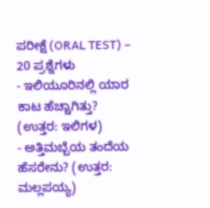ಪರೀಕ್ಷೆ (ORAL TEST) – 20 ಪ್ರಶ್ನೆಗಳು
- ಇಲಿಯೂರಿನಲ್ಲಿ ಯಾರ ಕಾಟ ಹೆಚ್ಚಾಗಿತ್ತು? (ಉತ್ತರ: ಇಲಿಗಳ)
- ಅತ್ತಿಮಬ್ಬೆಯ ತಂದೆಯ ಹೆಸರೇನು? (ಉತ್ತರ: ಮಲ್ಲಪಯ್ಯ)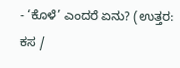- ‘ಕೊಳೆ’ ಎಂದರೆ ಏನು? (ಉತ್ತರ: ಕಸ /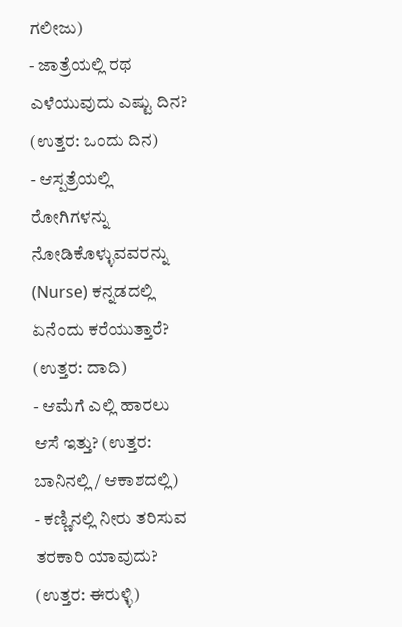ಗಲೀಜು)
- ಜಾತ್ರೆಯಲ್ಲಿ ರಥ ಎಳೆಯುವುದು ಎಷ್ಟು ದಿನ? (ಉತ್ತರ: ಒಂದು ದಿನ)
- ಆಸ್ಪತ್ರೆಯಲ್ಲಿ ರೋಗಿಗಳನ್ನು ನೋಡಿಕೊಳ್ಳುವವರನ್ನು (Nurse) ಕನ್ನಡದಲ್ಲಿ ಏನೆಂದು ಕರೆಯುತ್ತಾರೆ? (ಉತ್ತರ: ದಾದಿ)
- ಆಮೆಗೆ ಎಲ್ಲಿ ಹಾರಲು ಆಸೆ ಇತ್ತು? (ಉತ್ತರ: ಬಾನಿನಲ್ಲಿ / ಆಕಾಶದಲ್ಲಿ)
- ಕಣ್ಣಿನಲ್ಲಿ ನೀರು ತರಿಸುವ ತರಕಾರಿ ಯಾವುದು? (ಉತ್ತರ: ಈರುಳ್ಳಿ)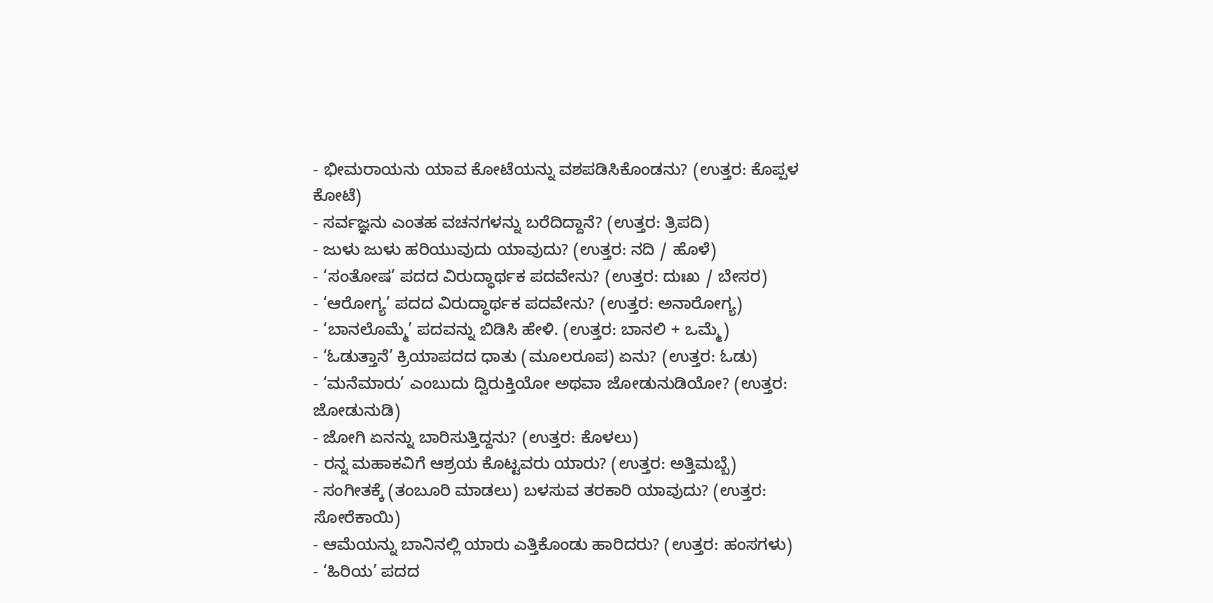- ಭೀಮರಾಯನು ಯಾವ ಕೋಟೆಯನ್ನು ವಶಪಡಿಸಿಕೊಂಡನು? (ಉತ್ತರ: ಕೊಪ್ಪಳ ಕೋಟೆ)
- ಸರ್ವಜ್ಞನು ಎಂತಹ ವಚನಗಳನ್ನು ಬರೆದಿದ್ದಾನೆ? (ಉತ್ತರ: ತ್ರಿಪದಿ)
- ಜುಳು ಜುಳು ಹರಿಯುವುದು ಯಾವುದು? (ಉತ್ತರ: ನದಿ / ಹೊಳೆ)
- ‘ಸಂತೋಷ’ ಪದದ ವಿರುದ್ಧಾರ್ಥಕ ಪದವೇನು? (ಉತ್ತರ: ದುಃಖ / ಬೇಸರ)
- ‘ಆರೋಗ್ಯ’ ಪದದ ವಿರುದ್ಧಾರ್ಥಕ ಪದವೇನು? (ಉತ್ತರ: ಅನಾರೋಗ್ಯ)
- ‘ಬಾನಲೊಮ್ಮೆ’ ಪದವನ್ನು ಬಿಡಿಸಿ ಹೇಳಿ. (ಉತ್ತರ: ಬಾನಲಿ + ಒಮ್ಮೆ)
- ‘ಓಡುತ್ತಾನೆ’ ಕ್ರಿಯಾಪದದ ಧಾತು (ಮೂಲರೂಪ) ಏನು? (ಉತ್ತರ: ಓಡು)
- ‘ಮನೆಮಾರು’ ಎಂಬುದು ದ್ವಿರುಕ್ತಿಯೋ ಅಥವಾ ಜೋಡುನುಡಿಯೋ? (ಉತ್ತರ: ಜೋಡುನುಡಿ)
- ಜೋಗಿ ಏನನ್ನು ಬಾರಿಸುತ್ತಿದ್ದನು? (ಉತ್ತರ: ಕೊಳಲು)
- ರನ್ನ ಮಹಾಕವಿಗೆ ಆಶ್ರಯ ಕೊಟ್ಟವರು ಯಾರು? (ಉತ್ತರ: ಅತ್ತಿಮಬ್ಬೆ)
- ಸಂಗೀತಕ್ಕೆ (ತಂಬೂರಿ ಮಾಡಲು) ಬಳಸುವ ತರಕಾರಿ ಯಾವುದು? (ಉತ್ತರ: ಸೋರೆಕಾಯಿ)
- ಆಮೆಯನ್ನು ಬಾನಿನಲ್ಲಿ ಯಾರು ಎತ್ತಿಕೊಂಡು ಹಾರಿದರು? (ಉತ್ತರ: ಹಂಸಗಳು)
- ‘ಹಿರಿಯ’ ಪದದ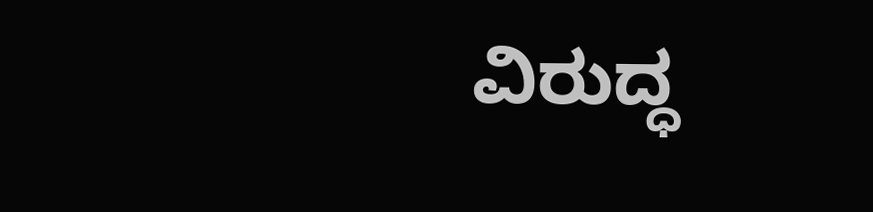ವಿರುದ್ಧ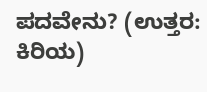ಪದವೇನು? (ಉತ್ತರ: ಕಿರಿಯ)